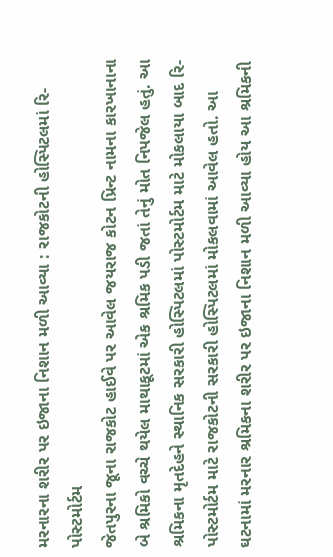મરનારના શરીર પર ઇજાના નિશાન મળી આવ્યા : રાજકોટની હોસ્પિટલમાં રિ-પોસ્ટમોર્ટમ
જેતપુરના જૂના રાજકોટ હાઈવે પર આવેલ જયરાજ કોટન પ્રિન્ટ નામના કારખાનાના બે શ્રમિકો વચ્ચે થયેલ માથાકૂટમાં એક શ્રમિક પડી જતાં તેનું મોત નિપજેલ હતું. આ શ્રમિકના મૃતદેહને સ્થાનિક સરકારી હોસ્પિટલમાં પોસ્ટમોર્ટમ માટે મોકલાયા બાદ રિ-પોસ્ટમોર્ટમ માટે રાજકોટની સરકારી હોસ્પિટલમાં મોકલવામાં આવેલ હતો. આ ઘટનામાં મરનાર શ્રમિકના શરીર પર ઇજાના નિશાન મળી આવ્યા હોય આ શ્રમિકની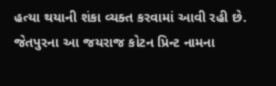હત્યા થયાની શંકા વ્યક્ત કરવામાં આવી રહી છે. જેતપુરના આ જયરાજ કોટન પ્રિન્ટ નામના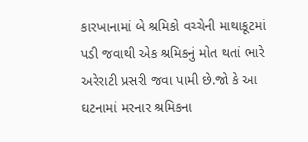કારખાનામાં બે શ્રમિકો વચ્ચેની માથાકૂટમાં પડી જવાથી એક શ્રમિકનું મોત થતાં ભારે અરેરાટી પ્રસરી જવા પામી છે.જો કે આ ઘટનામાં મરનાર શ્રમિકના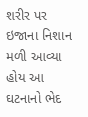શરીર પર ઇજાના નિશાન મળી આવ્યા હોય આ ઘટનાનો ભેદ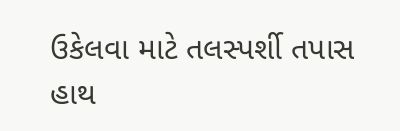ઉકેલવા માટે તલસ્પર્શી તપાસ હાથ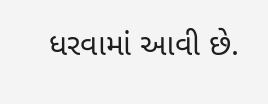ધરવામાં આવી છે.